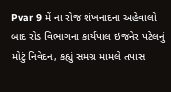Pvar 9 મેં ના રોજ શંખનાદના અહેવાલો બાદ રોડ વિભાગના કાર્યપાલ ઇજનેર પટેલનું મોટું નિવેદન, કહ્યું સમગ્ર મામલે તપાસ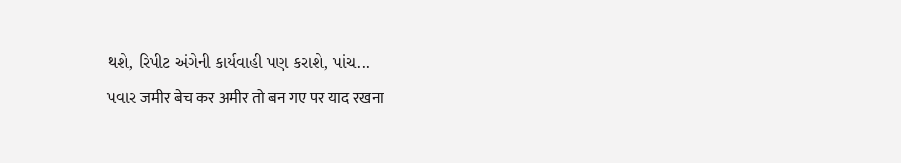થશે, રિપીટ અંગેની કાર્યવાહી પણ કરાશે, પાંચ...
પવાર जमीर बेच कर अमीर तो बन गए पर याद रखना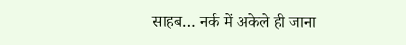साहब… नर्क में अकेले ही जाना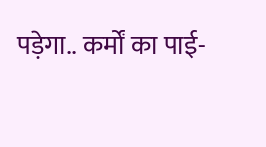पड़ेगा.. कर्मों का पाई-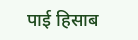पाई हिसाब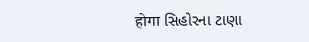होगा સિહોરના ટાણા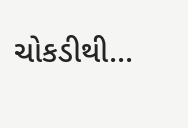ચોકડીથી...